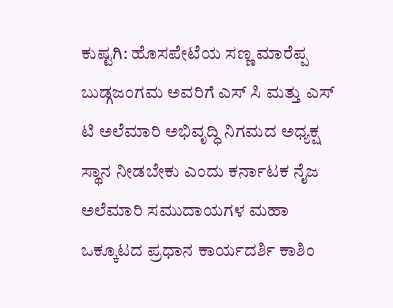ಕುಷ್ಟಗಿ: ಹೊಸಪೇಟೆಯ ಸಣ್ಣ ಮಾರೆಪ್ಪ ಬುಡ್ಗಜಂಗಮ ಅವರಿಗೆ ಎಸ್ ಸಿ ಮತ್ತು ಎಸ್ ಟಿ ಅಲೆಮಾರಿ ಅಭಿವೃದ್ಧಿ ನಿಗಮದ ಅಧ್ಯಕ್ಷ ಸ್ಥಾನ ನೀಡಬೇಕು ಎಂದು ಕರ್ನಾಟಕ ನೈಜ ಅಲೆಮಾರಿ ಸಮುದಾಯಗಳ ಮಹಾ ಒಕ್ಕೂಟದ ಪ್ರಧಾನ ಕಾರ್ಯದರ್ಶಿ ಕಾಶಿಂ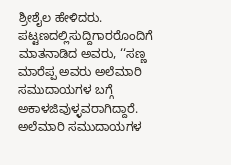ಶ್ರೀಶೈಲ ಹೇಳಿದರು. ಪಟ್ಟಣದಲ್ಲಿಸುದ್ದಿಗಾರರೊಂದಿಗೆ ಮಾತನಾಡಿದ ಅವರು, ‘‘ಸಣ್ಣ ಮಾರೆಪ್ಪ ಅವರು ಅಲೆಮಾರಿ ಸಮುದಾಯಗಳ ಬಗ್ಗೆ ಅಕಾಳಜಿವುಳ್ಳವರಾಗಿದ್ದಾರೆ. ಅಲೆಮಾರಿ ಸಮುದಾಯಗಳ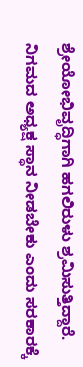ಶ್ರೇಯೋಭಿವೃದ್ಧಿಗಾಗಿ ಹಗಲಿರುಳು ಶ್ರಮಿಸುತ್ತಿದ್ದಾರೆ. ನಿಗಮದ ಅಧ್ಯಕ್ಷ ಸ್ಥಾನ ನೀಡಬೇಕು ಎಂದು ಸರಕಾರಕ್ಕೆ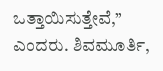ಒತ್ತಾಯಿಸುತ್ತೇವೆ,’’ ಎಂದರು. ಶಿವಮೂರ್ತಿ,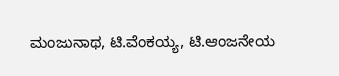ಮಂಜುನಾಥ, ಟಿ.ವೆಂಕಯ್ಯ, ಟಿ.ಆಂಜನೇಯ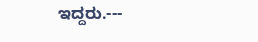ಇದ್ದರು.---